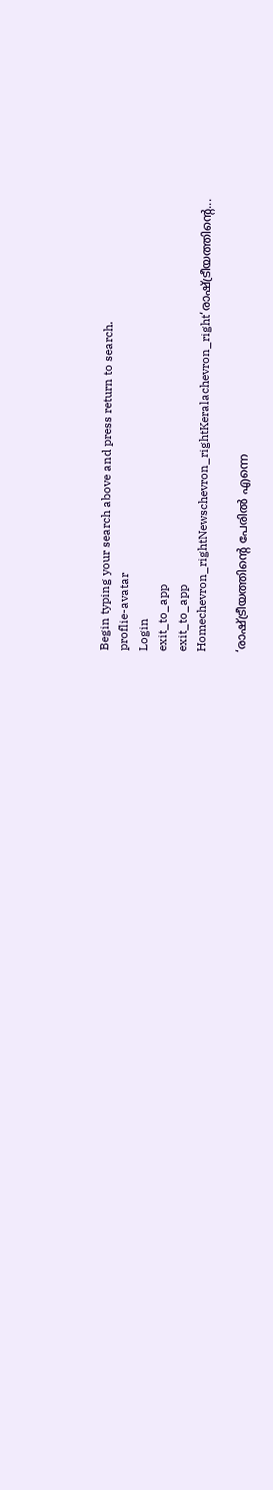Begin typing your search above and press return to search.
proflie-avatar
Login
exit_to_app
exit_to_app
Homechevron_rightNewschevron_rightKeralachevron_right‘രാഷ്ട്രീയത്തിന്റെ...

‘രാഷ്ട്രീയത്തിന്റെ പേരിൽ എന്നെ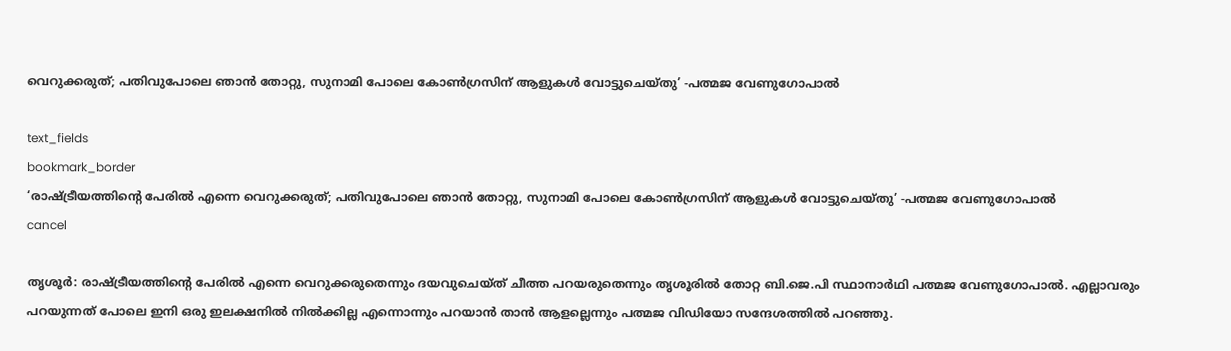വെറുക്കരുത്; പതിവുപോലെ ഞാൻ തോറ്റു, സുനാമി പോലെ കോൺഗ്രസിന് ആളുകൾ വോട്ടുചെയ്തു’ -പത്മജ വേണുഗോപാൽ

text_fields
bookmark_border
‘രാഷ്ട്രീയത്തിന്റെ പേരിൽ എന്നെ വെറുക്കരുത്; പതിവുപോലെ ഞാൻ തോറ്റു, സുനാമി പോലെ കോൺഗ്രസിന് ആളുകൾ വോട്ടുചെയ്തു’ -പത്മജ വേണുഗോപാൽ
cancel

തൃശൂർ: രാഷ്ട്രീയത്തിന്റെ പേരിൽ എന്നെ വെറുക്കരുതെന്നും ദയവുചെയ്ത് ചീത്ത പറയരുതെന്നും തൃശൂരിൽ തോറ്റ ബി.ജെ.പി സ്ഥാനാർഥി പത്മജ വേണുഗോപാൽ. എല്ലാവരും പറയുന്നത് പോലെ ഇനി ഒരു ഇലക്ഷനിൽ നിൽക്കില്ല എന്നൊന്നും പറയാൻ താൻ ആളല്ലെന്നും പത്മജ വിഡിയോ സന്ദേശത്തിൽ പറഞ്ഞു.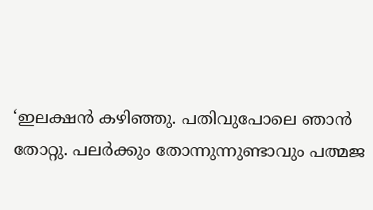‘ഇലക്ഷൻ കഴിഞ്ഞു. പതിവുപോലെ ഞാൻ തോറ്റു. പലർക്കും തോന്നുന്നുണ്ടാവും പത്മജ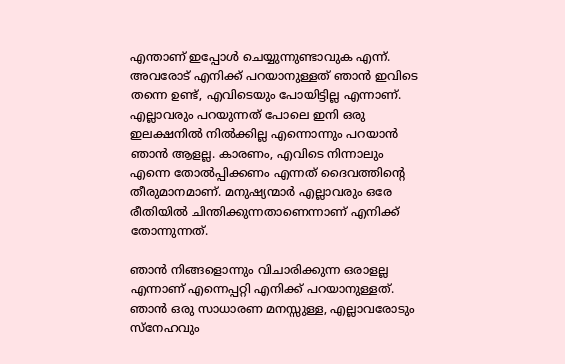എന്താണ് ഇപ്പോൾ ചെയ്യുന്നുണ്ടാവുക എന്ന്. അവരോട് എനിക്ക് പറയാനുള്ളത് ഞാൻ ഇവിടെ തന്നെ ഉണ്ട്, എവിടെയും പോയിട്ടില്ല എന്നാണ്. എല്ലാവരും പറയുന്നത് പോലെ ഇനി ഒരു ഇലക്ഷനിൽ നിൽക്കില്ല എന്നൊന്നും പറയാൻ ഞാൻ ആളല്ല. കാരണം, എവിടെ നിന്നാലും എന്നെ തോൽപ്പിക്കണം എന്നത് ദൈവത്തിന്റെ തീരുമാനമാണ്. മനുഷ്യന്മാർ എല്ലാവരും ഒരേ രീതിയിൽ ചിന്തിക്കുന്നതാണെന്നാണ് എനിക്ക് തോന്നുന്നത്.

ഞാൻ നിങ്ങളൊന്നും വിചാരിക്കുന്ന ഒരാളല്ല എന്നാണ് എന്നെപ്പറ്റി എനിക്ക് പറയാനുള്ളത്. ഞാൻ ഒരു സാധാരണ മനസ്സുള്ള, എല്ലാവരോടും സ്നേഹവും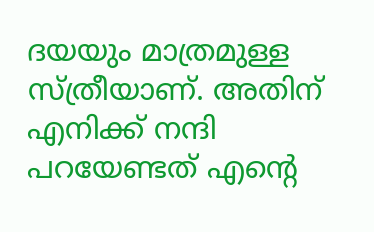ദയയും മാത്രമുള്ള സ്ത്രീയാണ്. അതിന് എനിക്ക് നന്ദി പറയേണ്ടത് എന്റെ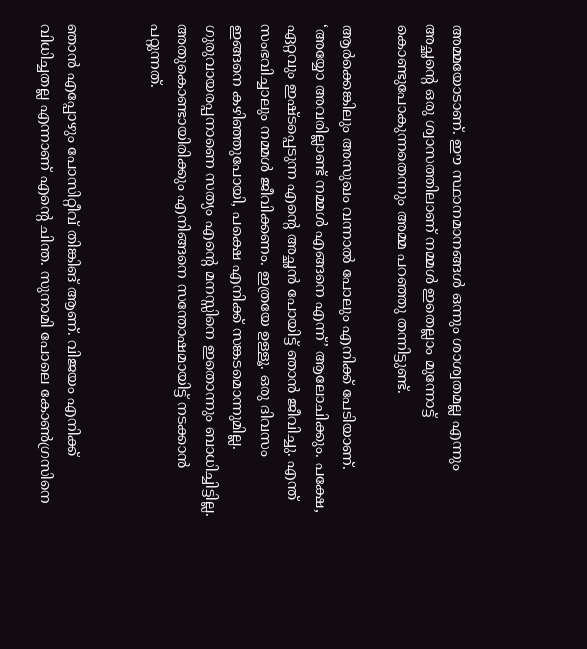അമ്മയോടാണ്. ഈ സ്ഥാനമാനങ്ങൾ ഒന്നും ശാശ്വതമല്ല എന്നും അച്ഛന്റെ ഒരു ശ്വാസത്തിലാണ് നമ്മൾ ഇതെല്ലാം മുന്നോട്ട് കൊണ്ടുപോകുന്നതെന്നും അമ്മ പറഞ്ഞു തന്നിട്ടുണ്ട്.

ആർക്കെങ്കിലും അസുഖം വന്നാൽ പോലും എനിക്ക് പേടിയാണ്. ‘അയ്യോ അവരില്ലാണ്ട് നമ്മൾ എങ്ങനെ എന്ന്’ ആലോചിക്കും. പക്ഷേ, ഏറ്റവും ഇഷ്ടപ്പെടുന്ന എന്റെ അച്ഛൻ പോയിട്ട് ഞാൻ ജീവിച്ചു. എന്ത് സംഭവിച്ചാലും നമ്മൾ ജീവിക്കണം. ഇത്രയേ ഉള്ളൂ. ഒരു ദിവസം ഇങ്ങനെ കഴിഞ്ഞുപോയി, പക്ഷെ എനിക്ക് സങ്കടമൊന്നുമില്ല. ഗുരുവായരപ്പനാണെ സത്യം എന്റെ മനസ്സിനെ ഇതൊന്നും ബാധിച്ചിട്ടില്ല. അതുകൊണ്ടായിരിക്കും എനിങ്ങനെ സന്തോഷമായിട്ട് നടക്കാൻ പറ്റുന്നത്.


ഞാൻ എപ്പോഴും പോസിറ്റീവ് തിങ്കിങ് ആണ്. വിജയം എനിക്ക് വിധിച്ചതല്ല എന്നാണ് എന്റെ ചിന്ത. സുനാമി പോലെ കോൺഗ്രസിനെ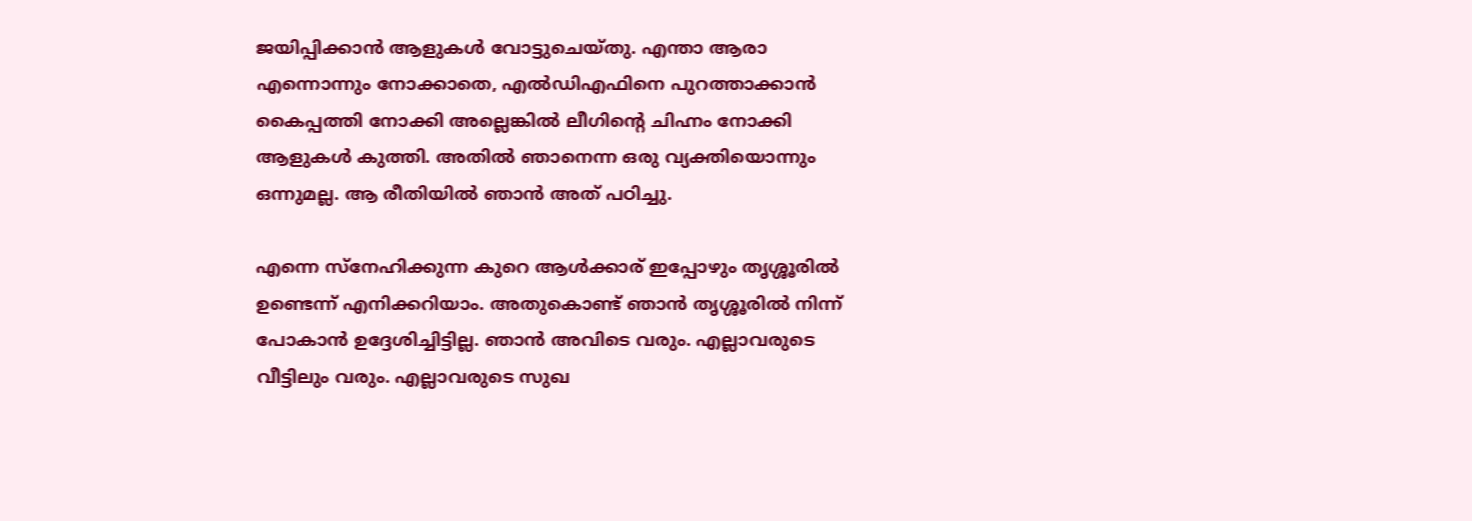ജയിപ്പിക്കാൻ ആളുകൾ വോട്ടുചെയ്തു. എന്താ ആരാ എന്നൊന്നും നോക്കാതെ, എൽഡിഎഫിനെ പുറത്താക്കാൻ കൈപ്പത്തി നോക്കി അല്ലെങ്കിൽ ലീഗിന്റെ ചിഹ്നം നോക്കി ആളുകൾ കുത്തി. അതിൽ ഞാനെന്ന ഒരു വ്യക്തിയൊന്നും ഒന്നുമല്ല. ആ രീതിയിൽ ഞാൻ അത് പഠിച്ചു.

എന്നെ സ്നേഹിക്കുന്ന കുറെ ആൾക്കാര് ഇപ്പോഴും തൃശ്ശൂരിൽ ഉണ്ടെന്ന് എനിക്കറിയാം. അതുകൊണ്ട് ഞാൻ തൃശ്ശൂരിൽ നിന്ന് പോകാൻ ഉദ്ദേശിച്ചിട്ടില്ല. ഞാൻ അവിടെ വരും. എല്ലാവരുടെ വീട്ടിലും വരും. എല്ലാവരുടെ സുഖ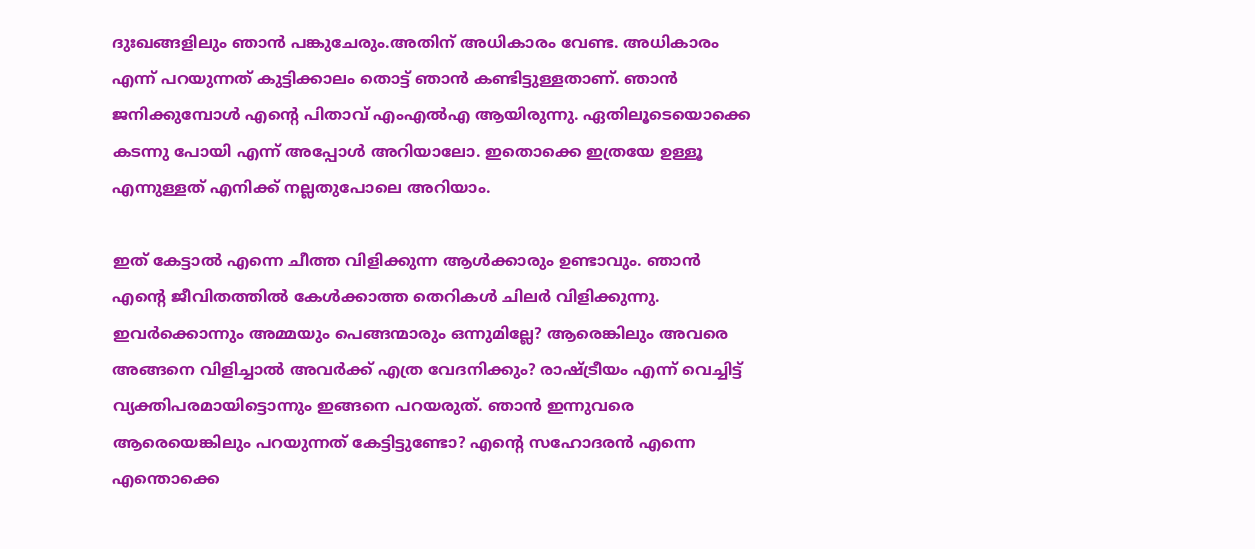ദുഃഖങ്ങളിലും ഞാൻ പങ്കുചേരും.അതിന് അധികാരം വേണ്ട. അധികാരം എന്ന് പറയുന്നത് കുട്ടിക്കാലം തൊട്ട് ഞാൻ കണ്ടിട്ടുള്ളതാണ്. ഞാൻ ജനിക്കുമ്പോൾ എന്റെ പിതാവ് എംഎൽഎ ആയിരുന്നു. ഏതിലൂടെയൊക്കെ കടന്നു പോയി എന്ന് അപ്പോൾ അറിയാലോ. ഇതൊക്കെ ഇത്രയേ ഉള്ളൂ എന്നുള്ളത് എനിക്ക് നല്ലതുപോലെ അറിയാം.

ഇത് കേട്ടാൽ എന്നെ ചീത്ത വിളിക്കുന്ന ആൾക്കാരും ഉണ്ടാവും. ഞാൻ എന്റെ ജീവിതത്തിൽ കേൾക്കാത്ത തെറികൾ ചിലർ വിളിക്കുന്നു. ഇവർക്കൊന്നും അമ്മയും പെങ്ങന്മാരും ഒന്നുമില്ലേ? ആരെങ്കിലും അവരെ അങ്ങനെ വിളിച്ചാൽ അവർക്ക് എത്ര വേദനിക്കും? രാഷ്ട്രീയം എന്ന് വെച്ചിട്ട് വ്യക്തിപരമായിട്ടൊന്നും ഇങ്ങനെ പറയരുത്. ഞാൻ ഇന്നുവരെ ആരെയെങ്കിലും പറയുന്നത് കേട്ടിട്ടുണ്ടോ? എന്റെ സഹോദരൻ എന്നെ എന്തൊക്കെ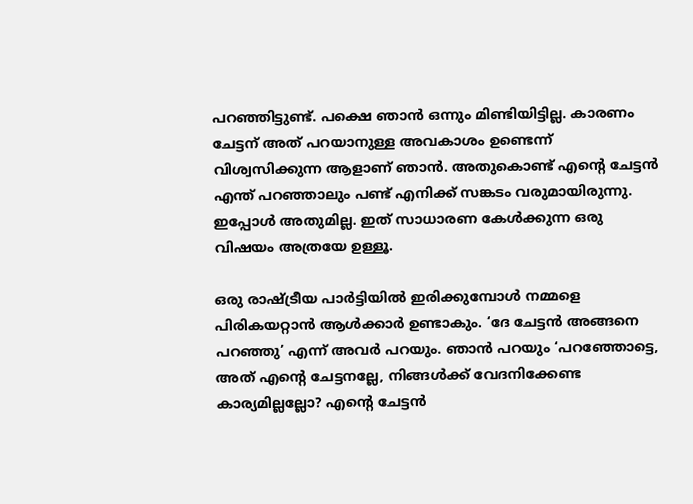പറഞ്ഞിട്ടുണ്ട്. പക്ഷെ ഞാൻ ഒന്നും മിണ്ടിയിട്ടില്ല. കാരണം ചേട്ടന് അത് പറയാനുള്ള അവകാശം ഉണ്ടെന്ന് വിശ്വസിക്കുന്ന ആളാണ് ഞാൻ. അതുകൊണ്ട് എന്റെ ചേട്ടൻ എന്ത് പറഞ്ഞാലും പണ്ട് എനിക്ക് സങ്കടം വരുമായിരുന്നു. ഇപ്പോൾ അതുമില്ല. ഇത് സാധാരണ കേൾക്കുന്ന ഒരു വിഷയം അത്രയേ ഉള്ളൂ.

ഒരു രാഷ്ട്രീയ പാർട്ടിയിൽ ഇരിക്കുമ്പോൾ നമ്മളെ പിരികയറ്റാൻ ആൾക്കാർ ഉണ്ടാകും. ‘ദേ ചേട്ടൻ അങ്ങനെ പറഞ്ഞു’ എന്ന് അവർ പറയും. ഞാൻ പറയും ‘പറഞ്ഞോട്ടെ, അത് എന്റെ ചേട്ടനല്ലേ, നിങ്ങൾക്ക് വേദനിക്കേണ്ട കാര്യമില്ലല്ലോ? എന്റെ ചേട്ടൻ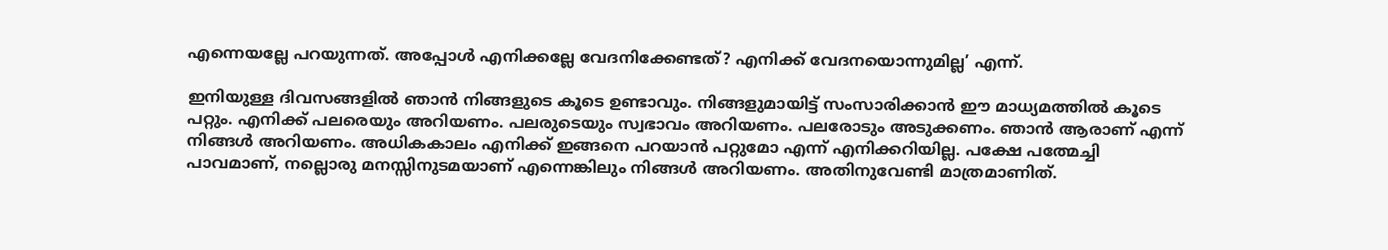എന്നെയല്ലേ പറയുന്നത്. അപ്പോൾ എനിക്കല്ലേ വേദനിക്കേണ്ടത്? എനിക്ക് വേദനയൊന്നുമില്ല’ എന്ന്.

ഇനിയുള്ള ദിവസങ്ങളിൽ ഞാൻ നിങ്ങളുടെ കൂടെ ഉണ്ടാവും. നിങ്ങളുമായിട്ട് സംസാരിക്കാൻ ഈ മാധ്യമത്തിൽ കൂടെ പറ്റും. എനിക്ക് പലരെയും അറിയണം. പലരുടെയും സ്വഭാവം അറിയണം. പലരോടും അടുക്കണം. ഞാൻ ആരാണ് എന്ന് നിങ്ങൾ അറിയണം. അധികകാലം എനിക്ക് ഇങ്ങനെ പറയാൻ പറ്റുമോ എന്ന് എനിക്കറിയില്ല. പക്ഷേ പത്മേച്ചി പാവമാണ്, നല്ലൊരു മനസ്സിനുടമയാണ് എന്നെങ്കിലും നിങ്ങൾ അറിയണം. അതിനുവേണ്ടി മാത്രമാണിത്.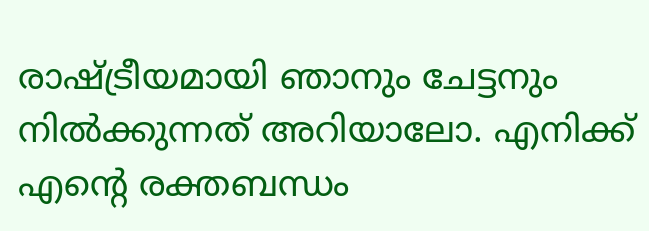രാഷ്ട്രീയമായി ഞാനും ചേട്ടനും നിൽക്കുന്നത് അറിയാലോ. എനിക്ക് എന്റെ രക്തബന്ധം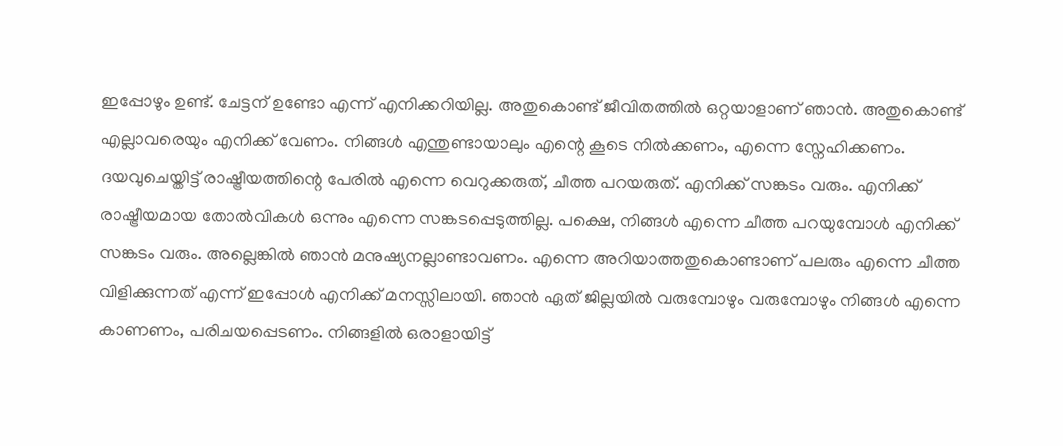ഇപ്പോഴും ഉണ്ട്. ചേട്ടന് ഉണ്ടോ എന്ന് എനിക്കറിയില്ല. അതുകൊണ്ട് ജീവിതത്തിൽ ഒറ്റയാളാണ് ഞാൻ. അതുകൊണ്ട് എല്ലാവരെയും എനിക്ക് വേണം. നിങ്ങൾ എന്തുണ്ടായാലും എന്റെ കൂടെ നിൽക്കണം, എന്നെ സ്നേഹിക്കണം. ദയവുചെയ്തിട്ട് രാഷ്ട്രീയത്തിന്റെ പേരിൽ എന്നെ വെറുക്കരുത്, ചീത്ത പറയരുത്. എനിക്ക് സങ്കടം വരും. എനിക്ക് രാഷ്ട്രീയമായ തോൽവികൾ ഒന്നും എന്നെ സങ്കടപ്പെടുത്തില്ല. പക്ഷെ, നിങ്ങൾ എന്നെ ചീത്ത പറയുമ്പോൾ എനിക്ക് സങ്കടം വരും. അല്ലെങ്കിൽ ഞാൻ മനുഷ്യനല്ലാണ്ടാവണം. എന്നെ അറിയാത്തതുകൊണ്ടാണ് പലരും എന്നെ ചീത്ത വിളിക്കുന്നത് എന്ന് ഇപ്പോൾ എനിക്ക് മനസ്സിലായി. ഞാൻ ഏത് ജില്ലയിൽ വരുമ്പോഴും വരുമ്പോഴും നിങ്ങൾ എന്നെ കാണണം, പരിചയപ്പെടണം. നിങ്ങളിൽ ഒരാളായിട്ട്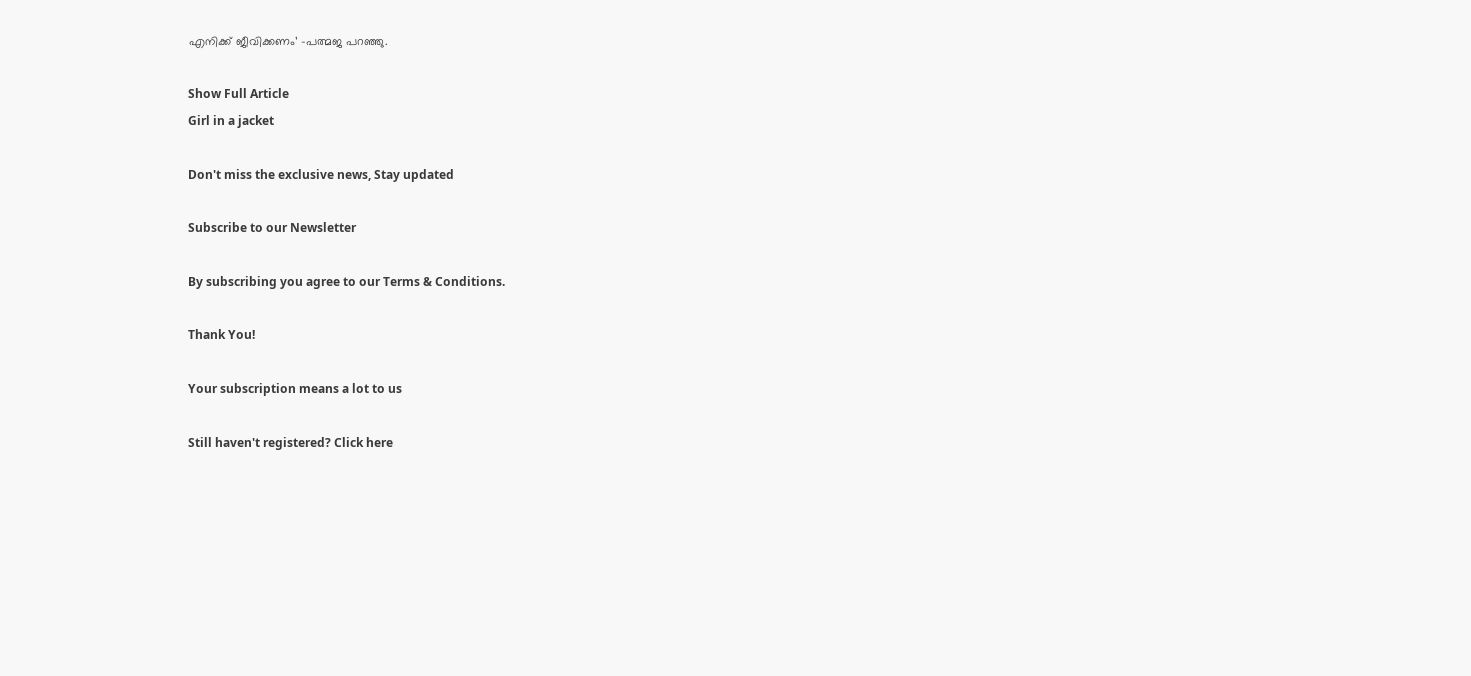എനിക്ക് ജീവിക്കണം’ -പത്മജ പറഞ്ഞു.

Show Full Article
Girl in a jacket

Don't miss the exclusive news, Stay updated

Subscribe to our Newsletter

By subscribing you agree to our Terms & Conditions.

Thank You!

Your subscription means a lot to us

Still haven't registered? Click here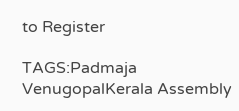to Register

TAGS:Padmaja VenugopalKerala Assembly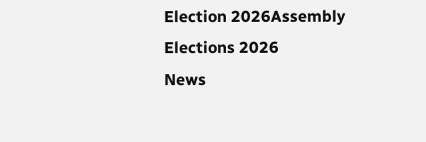Election 2026Assembly Elections 2026
News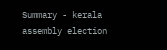Summary - kerala assembly election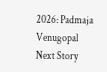2026: Padmaja Venugopal
Next Story